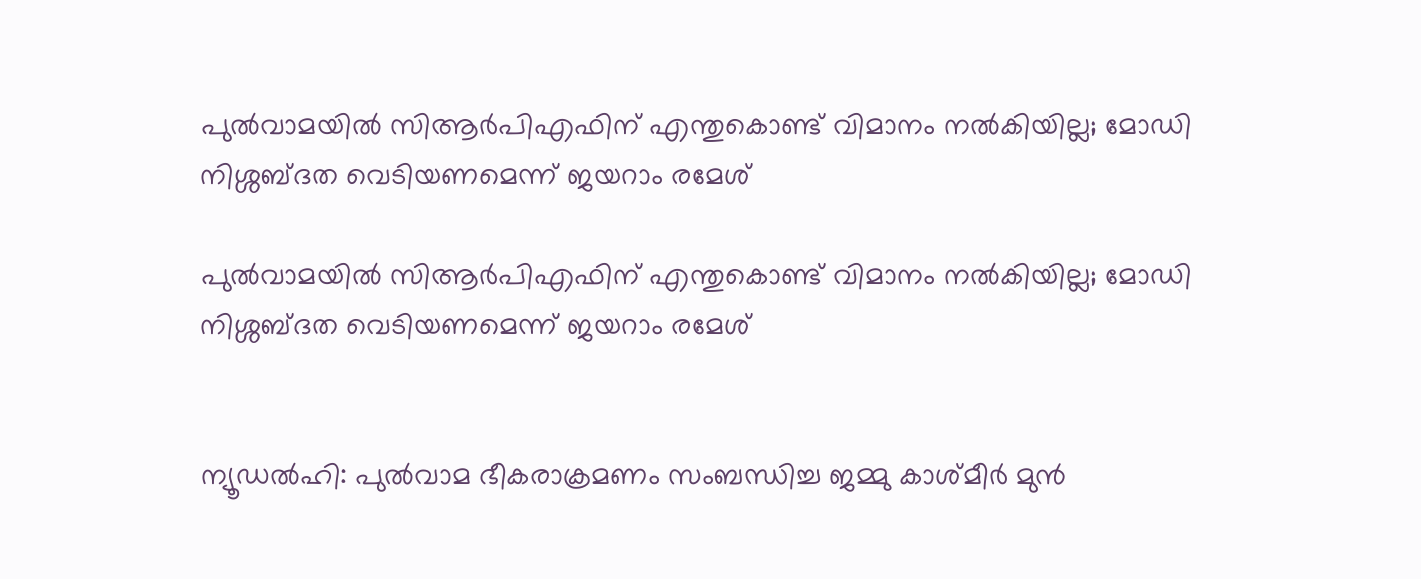പുൽവാമയിൽ സിആർപിഎഫിന് എന്തുകൊണ്ട് വിമാനം നൽകിയില്ല; മോഡി നിശ്ശബ്ദത വെടിയണമെന്ന് ജയറാം രമേശ്

പുൽവാമയിൽ സിആർപിഎഫിന് എന്തുകൊണ്ട് വിമാനം നൽകിയില്ല; മോഡി നിശ്ശബ്ദത വെടിയണമെന്ന് ജയറാം രമേശ്


ന്യൂഡൽഹി: പുൽവാമ ഭീകരാക്രമണം സംബന്ധിച്ച ജമ്മു കാശ്മീർ മുൻ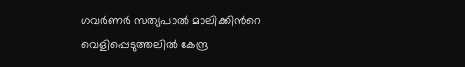ഗവർണർ സത്യപാൽ മാലിക്കിൻറെ വെളിപ്പെടുത്തലിൽ കേന്ദ്ര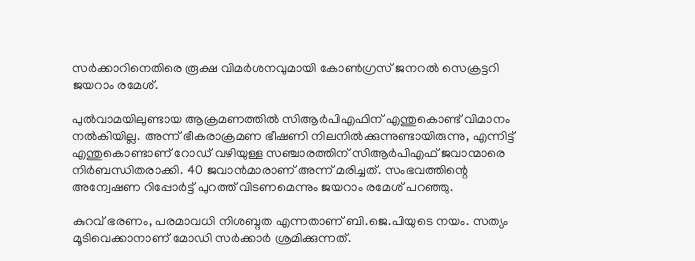സർക്കാറിനെതിരെ രൂക്ഷ വിമർശനവുമായി കോൺഗ്രസ് ജനറൽ സെക്രട്ടറി ജയറാം രമേശ്.

പുൽവാമയിലുണ്ടായ ആക്രമണത്തിൽ സിആർപിഎഫിന് എന്തുകൊണ്ട് വിമാനം നൽകിയില്ല. അന്ന് ഭീകരാക്രമണ ഭീഷണി നിലനിൽക്കുന്നുണ്ടായിരുന്നു, എന്നിട്ട് എന്തുകൊണ്ടാണ് റോഡ് വഴിയുള്ള സഞ്ചാരത്തിന് സിആർപിഎഫ് ജവാന്മാരെ നിർബന്ധിതരാക്കി. 40 ജവാൻമാരാണ് അന്ന് മരിച്ചത്. സംഭവത്തിന്റെ അന്വേഷണ റിപ്പോർട്ട് പുറത്ത് വിടണമെന്നും ജയറാം രമേശ് പറഞ്ഞു.

കുറവ് ഭരണം, പരമാവധി നിശബ്ദത എന്നതാണ് ബി.ജെ.പിയുടെ നയം. സത്യം മൂടിവെക്കാനാണ് മോഡി സർക്കാർ ശ്രമിക്കുന്നത്.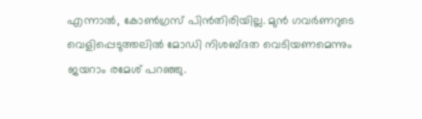എന്നാൽ, കോൺഗ്രസ് പിൻതിരിയില്ല. മുൻ ഗവർണറുടെ വെളിപ്പെടുത്തലിൽ മോഡി നിശബ്ദത വെടിയണമെന്നും ജയറാം രമേശ് പറഞ്ഞു.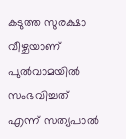കടുത്ത സുരക്ഷാ വീഴ്ചയാണ് പുൽവാമയിൽ സംഭവിച്ചത് എന്ന് സത്യപാൽ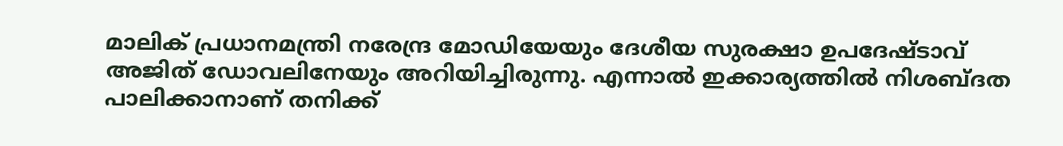മാലിക് പ്രധാനമന്ത്രി നരേന്ദ്ര മോഡിയേയും ദേശീയ സുരക്ഷാ ഉപദേഷ്ടാവ് അജിത് ഡോവലിനേയും അറിയിച്ചിരുന്നു. എന്നാൽ ഇക്കാര്യത്തിൽ നിശബ്ദത പാലിക്കാനാണ് തനിക്ക്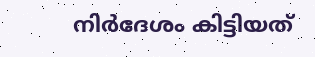നിർദേശം കിട്ടിയത്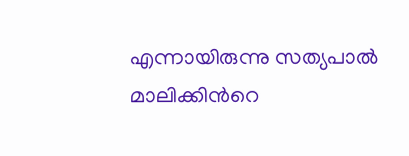എന്നായിരുന്നു സത്യപാൽ മാലിക്കിൻറെ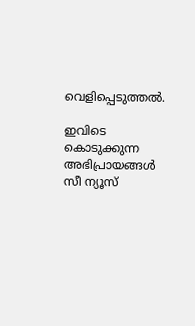വെളിപ്പെടുത്തൽ.

ഇവിടെ കൊടുക്കുന്ന അഭിപ്രായങ്ങള്‍ സീ ന്യൂസ്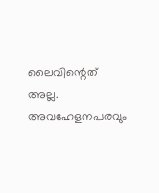ലൈവിന്റെത് അല്ല. അവഹേളനപരവും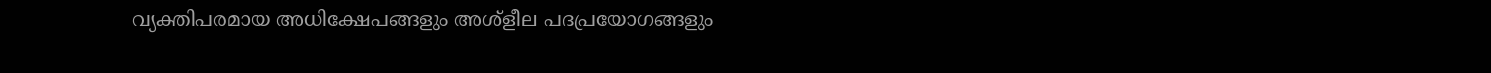വ്യക്തിപരമായ അധിക്ഷേപങ്ങളും അശ്‌ളീല പദപ്രയോഗങ്ങളും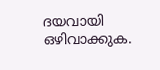ദയവായി ഒഴിവാക്കുക.